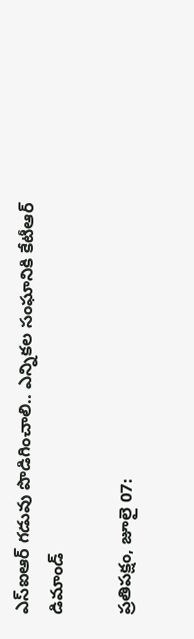ఎస్‌ఐఆర్ గడువు పొడిగించాలి.. ఎన్నికల సంఘానికి కేటీఆర్ డిమాండ్

ప్రతిపక్షం, జూలై 07: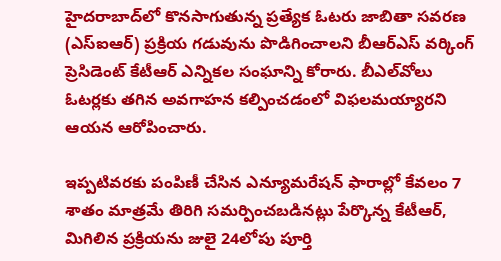హైదరాబాద్‌లో కొనసాగుతున్న ప్రత్యేక ఓటరు జాబితా సవరణ (ఎస్‌ఐఆర్) ప్రక్రియ గడువును పొడిగించాలని బీఆర్ఎస్ వర్కింగ్ ప్రెసిడెంట్ కేటీఆర్ ఎన్నికల సంఘాన్ని కోరారు. బీఎల్‌వోలు ఓటర్లకు తగిన అవగాహన కల్పించడంలో విఫలమయ్యారని ఆయన ఆరోపించారు.

ఇప్పటివరకు పంపిణీ చేసిన ఎన్యూమరేషన్ ఫారాల్లో కేవలం 7 శాతం మాత్రమే తిరిగి సమర్పించబడినట్లు పేర్కొన్న కేటీఆర్, మిగిలిన ప్రక్రియను జులై 24లోపు పూర్తి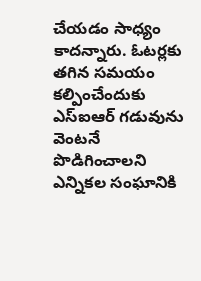చేయడం సాధ్యం కాదన్నారు. ఓటర్లకు తగిన సమయం కల్పించేందుకు ఎస్‌ఐఆర్ గడువును వెంటనే పొడిగించాలని ఎన్నికల సంఘానికి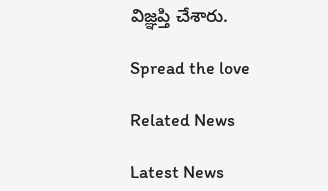విజ్ఞప్తి చేశారు.

Spread the love

Related News

Latest News